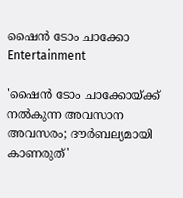ഷൈന്‍ ടോം ചാക്കോ
Entertainment

'ഷൈന്‍ ടോം ചാക്കോയ്ക്ക് നല്‍കുന്ന അവസാന അവസരം; ദൗര്‍ബല്യമായി കാണരുത്'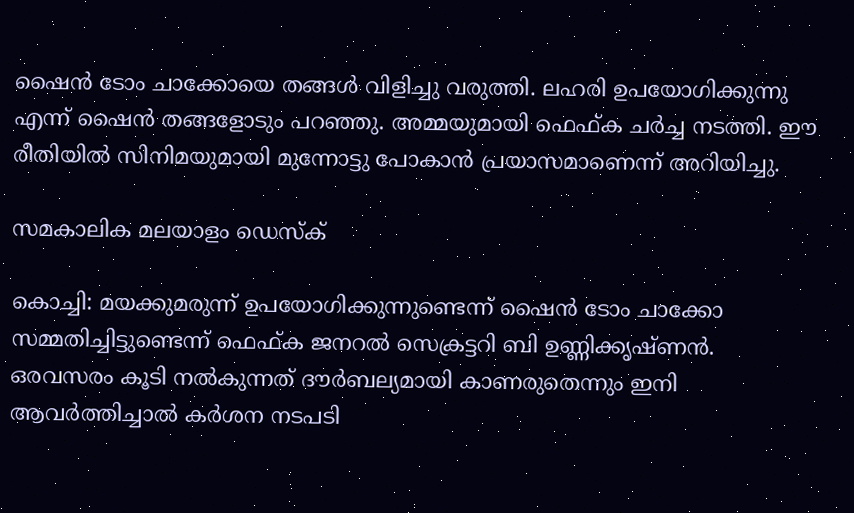ഷൈന്‍ ടോം ചാക്കോയെ തങ്ങള്‍ വിളിച്ചു വരുത്തി. ലഹരി ഉപയോഗിക്കുന്നു എന്ന് ഷൈന്‍ തങ്ങളോടും പറഞ്ഞു. അമ്മയുമായി ഫെഫ്ക ചര്‍ച്ച നടത്തി. ഈ രീതിയില്‍ സിനിമയുമായി മുന്നോട്ടു പോകാന്‍ പ്രയാസമാണെന്ന് അറിയിച്ചു.

സമകാലിക മലയാളം ഡെസ്ക്

കൊച്ചി: മയക്കുമരുന്ന് ഉപയോഗിക്കുന്നുണ്ടെന്ന് ഷൈന്‍ ടോം ചാക്കോ സമ്മതിച്ചിട്ടുണ്ടെന്ന് ഫെഫ്ക ജനറല്‍ സെക്രട്ടറി ബി ഉണ്ണിക്കൃഷ്ണന്‍. ഒരവസരം കൂടി നല്‍കുന്നത് ദൗര്‍ബല്യമായി കാണരുതെന്നും ഇനി ആവര്‍ത്തിച്ചാല്‍ കര്‍ശന നടപടി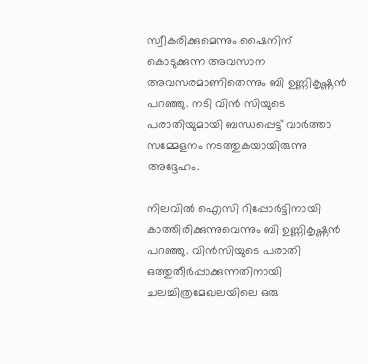സ്വീകരിക്കുമെന്നും ഷൈനിന് കൊടുക്കുന്ന അവസാന അവസരമാണിതെന്നും ബി ഉണ്ണികൃഷ്ണന്‍ പറഞ്ഞു. നടി വിന്‍ സിയുടെ പരാതിയുമായി ബന്ധപ്പെട്ട് വാര്‍ത്താ സമ്മേളനം നടത്തുകയായിരുന്നു അദ്ദേഹം.

നിലവില്‍ ഐസി റിപ്പോര്‍ട്ടിനായി കാത്തിരിക്കുന്നുവെന്നും ബി ഉണ്ണികൃഷ്ണന്‍ പറഞ്ഞു. വിന്‍സിയുടെ പരാതി ഒത്തുതീര്‍പ്പാക്കുന്നതിനായി ചലച്ചിത്രമേഖലയിലെ ഒരു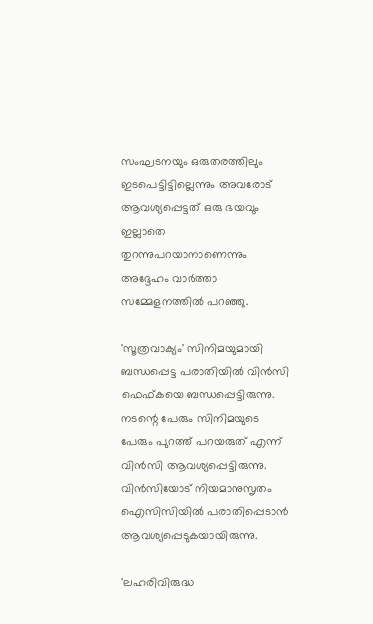സംഘടനയും ഒരുതരത്തിലും ഇടപെട്ടിട്ടില്ലെന്നും അവരോട് ആവശ്യപ്പെട്ടത് ഒരു ഭയവും ഇല്ലാതെ തുറന്നുപറയാനാണെന്നും അദ്ദേഹം വാര്‍ത്താ സമ്മേളനത്തില്‍ പറഞ്ഞു.

'സൂത്രവാക്യം' സിനിമയുമായി ബന്ധപ്പെട്ട പരാതിയില്‍ വിന്‍സി ഫെഫ്കയെ ബന്ധപ്പെട്ടിരുന്നു. നടന്റെ പേരും സിനിമയുടെ പേരും പുറത്ത് പറയരുത് എന്ന് വിന്‍സി ആവശ്യപ്പെട്ടിരുന്നു. വിന്‍സിയോട് നിയമാനുസൃതം ഐസിസിയില്‍ പരാതിപ്പെടാന്‍ ആവശ്യപ്പെടുകയായിരുന്നു.

'ലഹരിവിരുദ്ധ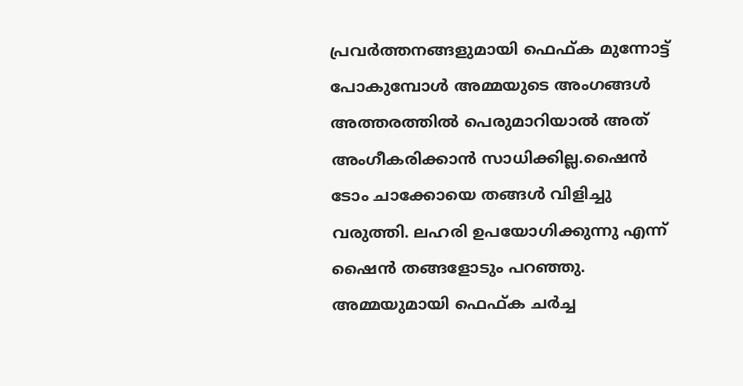പ്രവര്‍ത്തനങ്ങളുമായി ഫെഫ്ക മുന്നോട്ട് പോകുമ്പോള്‍ അമ്മയുടെ അംഗങ്ങള്‍ അത്തരത്തില്‍ പെരുമാറിയാല്‍ അത് അംഗീകരിക്കാന്‍ സാധിക്കില്ല.ഷൈന്‍ ടോം ചാക്കോയെ തങ്ങള്‍ വിളിച്ചു വരുത്തി. ലഹരി ഉപയോഗിക്കുന്നു എന്ന് ഷൈന്‍ തങ്ങളോടും പറഞ്ഞു. അമ്മയുമായി ഫെഫ്ക ചര്‍ച്ച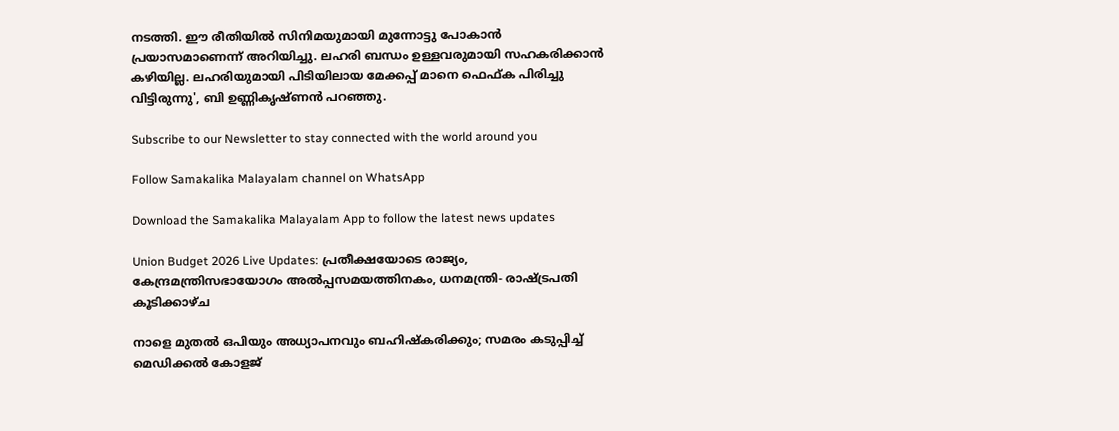നടത്തി. ഈ രീതിയില്‍ സിനിമയുമായി മുന്നോട്ടു പോകാന്‍ പ്രയാസമാണെന്ന് അറിയിച്ചു. ലഹരി ബന്ധം ഉള്ളവരുമായി സഹകരിക്കാന്‍ കഴിയില്ല. ലഹരിയുമായി പിടിയിലായ മേക്കപ്പ് മാനെ ഫെഫ്ക പിരിച്ചു വിട്ടിരുന്നു', ബി ഉണ്ണികൃഷ്ണന്‍ പറഞ്ഞു.

Subscribe to our Newsletter to stay connected with the world around you

Follow Samakalika Malayalam channel on WhatsApp

Download the Samakalika Malayalam App to follow the latest news updates

Union Budget 2026 Live Updates: പ്രതീക്ഷയോടെ രാജ്യം, കേന്ദ്രമന്ത്രിസഭായോഗം അൽപ്പസമയത്തിനകം, ധനമന്ത്രി- രാഷ്ട്രപതി കൂടിക്കാഴ്ച

നാളെ മുതൽ ഒപിയും അധ്യാപനവും ബഹിഷ്കരിക്കും; സമരം കടുപ്പിച്ച് മെഡിക്കൽ കോളജ്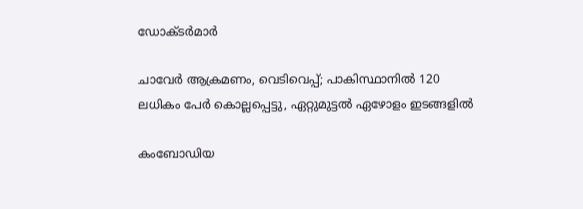ഡോക്ടർമാർ

ചാവേര്‍ ആക്രമണം, വെടിവെപ്പ്; പാകിസ്ഥാനില്‍ 120 ലധികം പേര്‍ കൊല്ലപ്പെട്ടു, ഏറ്റുമുട്ടല്‍ ഏഴോളം ഇടങ്ങളില്‍

കംബോഡിയ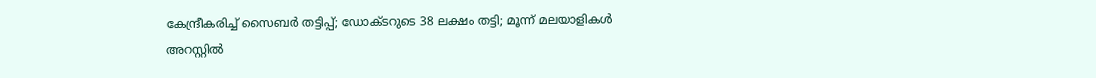കേന്ദ്രീകരിച്ച് സൈബർ തട്ടിപ്പ്; ഡോക്ടറുടെ 38 ലക്ഷം തട്ടി; മൂന്ന് മലയാളികൾ അറസ്റ്റിൽ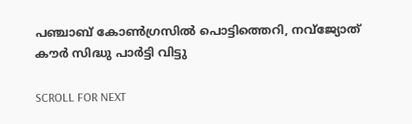പഞ്ചാബ് കോണ്‍ഗ്രസില്‍ പൊട്ടിത്തെറി, നവ്ജ്യോത് കൗര്‍ സിദ്ധു പാര്‍ട്ടി വിട്ടു

SCROLL FOR NEXT